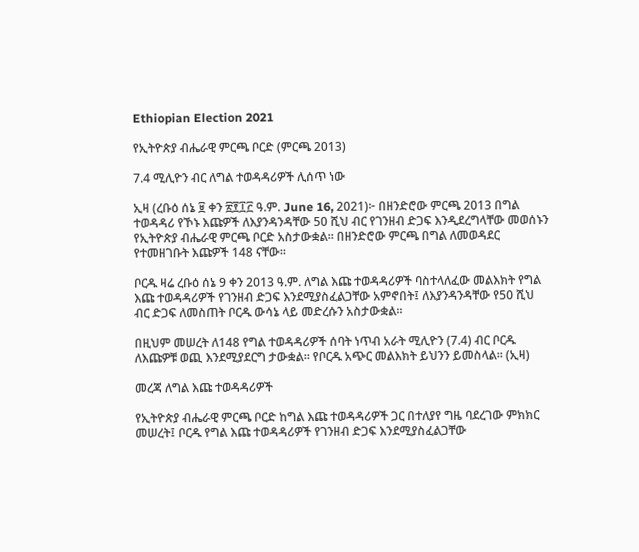Ethiopian Election 2021

የኢትዮጵያ ብሔራዊ ምርጫ ቦርድ (ምርጫ 2013)

7.4 ሚሊዮን ብር ለግል ተወዳዳሪዎች ሊሰጥ ነው

ኢዛ (ረቡዕ ሰኔ ፱ ቀን ፳፻፲፫ ዓ.ም. June 16, 2021)፦ በዘንድሮው ምርጫ 2013 በግል ተወዳዳሪ የኾኑ እጩዎች ለእያንዳንዳቸው 50 ሺህ ብር የገንዘብ ድጋፍ እንዲደረግላቸው መወሰኑን የኢትዮጵያ ብሔራዊ ምርጫ ቦርድ አስታውቋል። በዘንድሮው ምርጫ በግል ለመወዳደር የተመዘገቡት እጩዎች 148 ናቸው።

ቦርዱ ዛሬ ረቡዕ ሰኔ 9 ቀን 2013 ዓ.ም. ለግል እጩ ተወዳዳሪዎች ባስተላለፈው መልእክት የግል እጩ ተወዳዳሪዎች የገንዘብ ድጋፍ እንደሚያስፈልጋቸው አምኖበት፤ ለእያንዳንዳቸው የ50 ሺህ ብር ድጋፍ ለመስጠት ቦርዱ ውሳኔ ላይ መድረሱን አስታውቋል።

በዚህም መሠረት ለ148 የግል ተወዳዳሪዎች ሰባት ነጥብ አራት ሚሊዮን (7.4) ብር ቦርዱ ለእጩዎቹ ወጪ እንደሚያደርግ ታውቋል። የቦርዱ አጭር መልእክት ይህንን ይመስላል። (ኢዛ)

መረጃ ለግል እጩ ተወዳዳሪዎች

የኢትዮጵያ ብሔራዊ ምርጫ ቦርድ ከግል እጩ ተወዳዳሪዎች ጋር በተለያየ ግዜ ባደረገው ምክክር መሠረት፤ ቦርዱ የግል እጩ ተወዳዳሪዎች የገንዘብ ድጋፍ እንደሚያስፈልጋቸው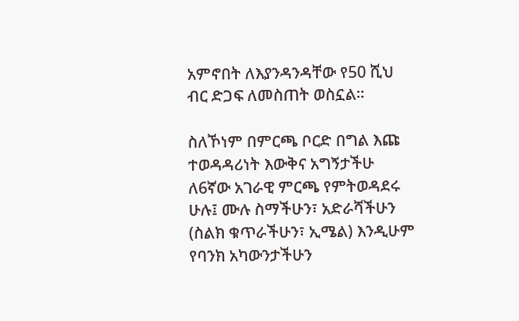አምኖበት ለእያንዳንዳቸው የ50 ሺህ ብር ድጋፍ ለመስጠት ወስኗል።

ስለኾነም በምርጫ ቦርድ በግል እጩ ተወዳዳሪነት እውቅና አግኝታችሁ ለ6ኛው አገራዊ ምርጫ የምትወዳደሩ ሁሉ፤ ሙሉ ስማችሁን፣ አድራሻችሁን (ስልክ ቁጥራችሁን፣ ኢሜል) እንዲሁም የባንክ አካውንታችሁን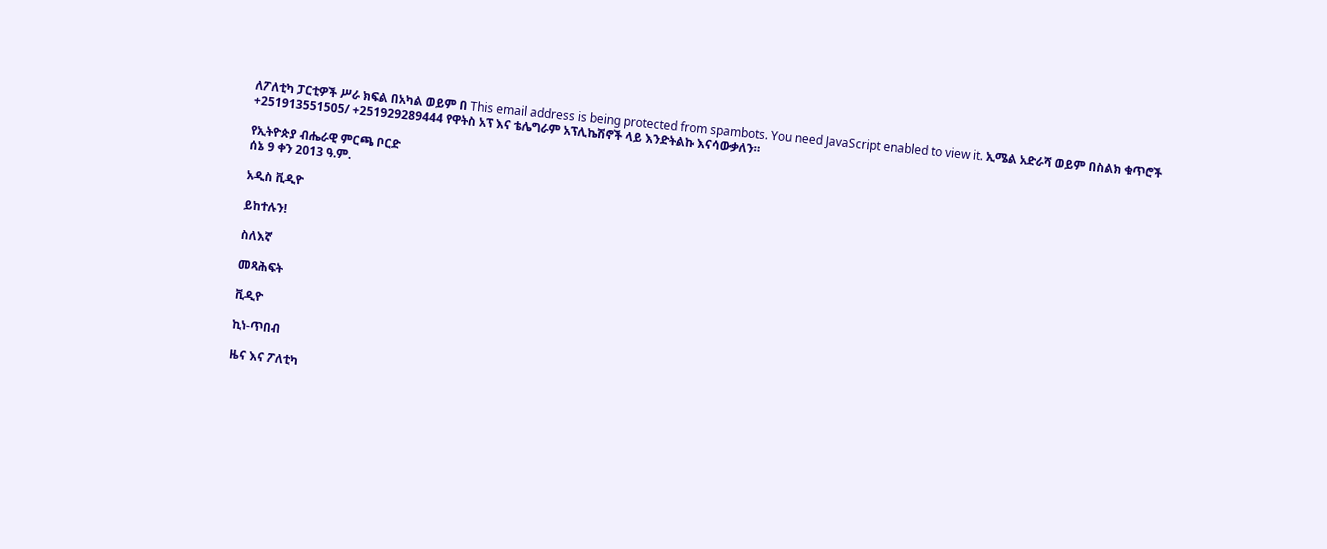ለፖለቲካ ፓርቲዎች ሥራ ክፍል በአካል ወይም በ This email address is being protected from spambots. You need JavaScript enabled to view it. ኢሜል አድራሻ ወይም በስልክ ቁጥሮች +251913551505/ +251929289444 የዋትስ አፕ እና ቴሌግራም አፕሊኬሽኖች ላይ እንድትልኩ እናሳውቃለን።

የኢትዮጵያ ብሔራዊ ምርጫ ቦርድ
ሰኔ 9 ቀን 2013 ዓ.ም.

አዲስ ቪዲዮ

ይከተሉን!

ስለእኛ

መጻሕፍት

ቪዲዮ

ኪነ-ጥበብ

ዜና እና ፖለቲካ